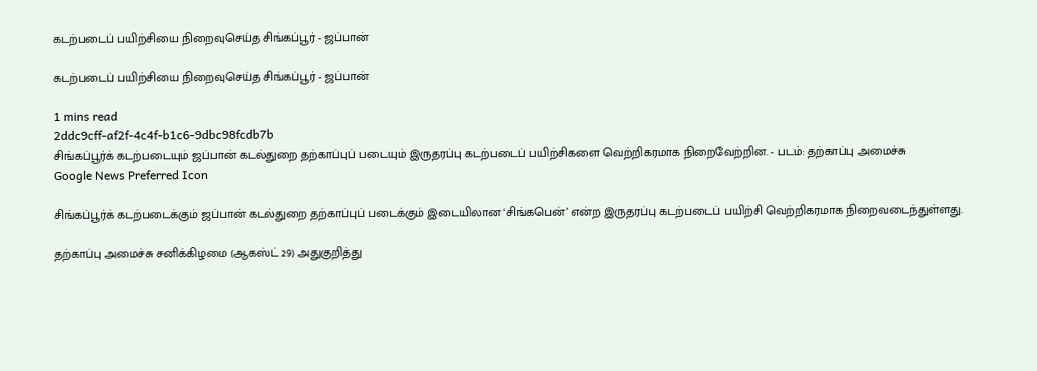கடற்படைப் பயிற்சியை நிறைவுசெய்த சிங்கப்பூர் - ஜப்பான்

கடற்படைப் பயிற்சியை நிறைவுசெய்த சிங்கப்பூர் - ஜப்பான்

1 mins read
2ddc9cff-af2f-4c4f-b1c6-9dbc98fcdb7b
சிங்கப்பூர்க் கடற்படையும் ஜப்பான் கடல்துறை தற்காப்புப் படையும் இருதரப்பு கடற்படைப் பயிற்சிகளை வெற்றிகரமாக நிறைவேற்றின. - படம்: தற்காப்பு அமைச்சு
Google News Preferred Icon

சிங்கப்பூர்க் கடற்படைக்கும் ஜப்பான் கடல்துறை தற்காப்புப் படைக்கும் இடையிலான ‘சிங்கபென்’ என்ற இருதரப்பு கடற்படைப் பயிற்சி வெற்றிகரமாக நிறைவடைந்துள்ளது.

தற்காப்பு அமைச்சு சனிக்கிழமை (ஆகஸ்ட் 29) அதுகுறித்து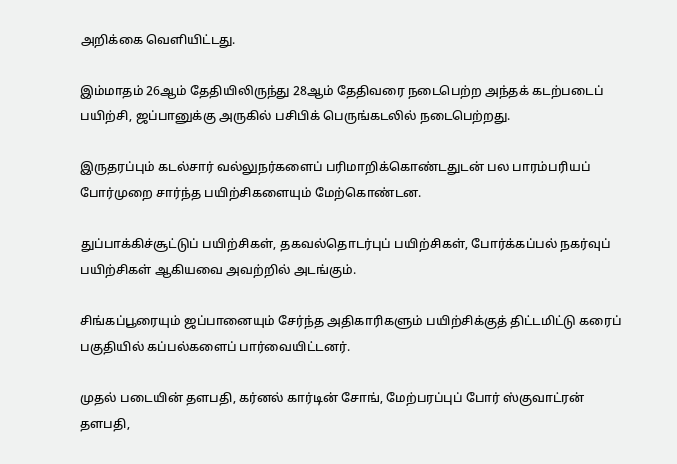அறிக்கை வெளியிட்டது.

இம்மாதம் 26ஆம் தேதியிலிருந்து 28ஆம் தேதிவரை நடைபெற்ற அந்தக் கடற்படைப் பயிற்சி, ஜப்பானுக்கு அருகில் பசிபிக் பெருங்கடலில் நடைபெற்றது.

இருதரப்பும் கடல்சார் வல்லுநர்களைப் பரிமாறிக்கொண்டதுடன் பல பாரம்பரியப் போர்முறை சார்ந்த பயிற்சிகளையும் மேற்கொண்டன.

துப்பாக்கிச்சூட்டுப் பயிற்சிகள், தகவல்தொடர்புப் பயிற்சிகள், போர்க்கப்பல் நகர்வுப் பயிற்சிகள் ஆகியவை அவற்றில் அடங்கும்.

சிங்கப்பூரையும் ஜப்பானையும் சேர்ந்த அதிகாரிகளும் பயிற்சிக்குத் திட்டமிட்டு கரைப் பகுதியில் கப்பல்களைப் பார்வையிட்டனர்.

முதல் படையின் தளபதி, கர்னல் கார்டின் சோங், மேற்பரப்புப் போர் ஸ்குவாட்ரன் தளபதி,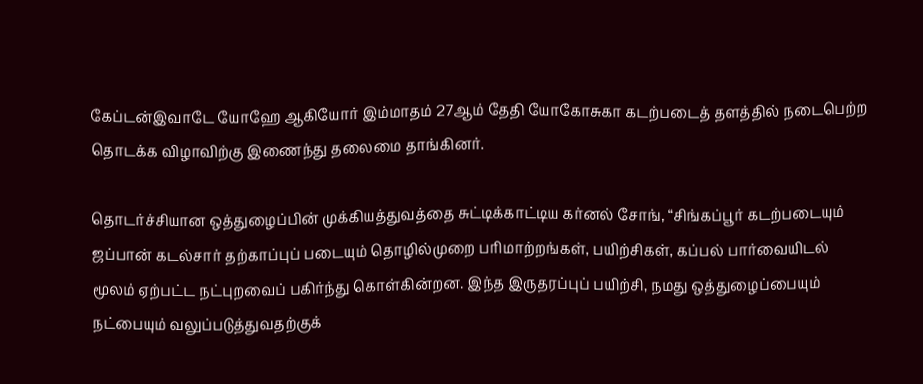கேப்டன்இவாடே யோஹே ஆகியோர் இம்மாதம் 27ஆம் தேதி யோகோசுகா கடற்படைத் தளத்தில் நடைபெற்ற தொடக்க விழாவிற்கு இணைந்து தலைமை தாங்கினர்.

தொடர்ச்சியான ஒத்துழைப்பின் முக்கியத்துவத்தை சுட்டிக்காட்டிய கர்னல் சோங், “சிங்கப்பூர் கடற்படையும் ஜப்பான் கடல்சார் தற்காப்புப் படையும் தொழில்முறை பரிமாற்றங்கள், பயிற்சிகள், கப்பல் பார்வையிடல் மூலம் ஏற்பட்ட நட்புறவைப் பகிர்ந்து கொள்கின்றன. இந்த இருதரப்புப் பயிற்சி, நமது ஒத்துழைப்பையும் நட்பையும் வலுப்படுத்துவதற்குக்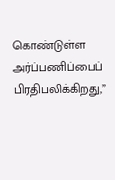கொண்டுள்ள அர்ப்பணிப்பைப் பிரதிபலிக்கிறது,”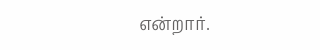என்றார்.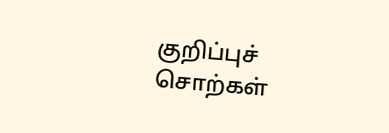குறிப்புச் சொற்கள்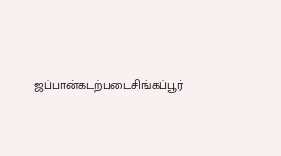ஜப்பான்கடற்படைசிங்கப்பூர்